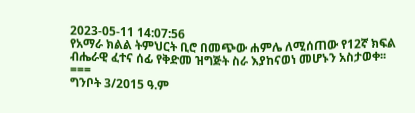2023-05-11 14:07:56
የአማራ ክልል ትምህርት ቢሮ በመጭው ሐምሌ ለሚሰጠው የ12ኛ ክፍል ብሔራዊ ፈተና ሰፊ የቅድመ ዝግጅት ስራ እያከናወነ መሆኑን አስታወቀ፡፡
===
ግንቦት 3/2015 ዓ.ም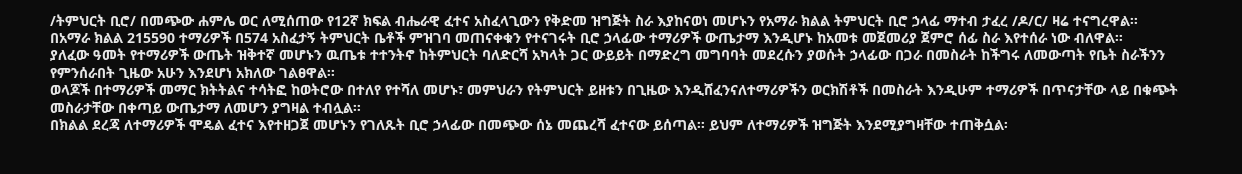/ትምህርት ቢሮ/ በመጭው ሐምሌ ወር ለሚሰጠው የ12ኛ ክፍል ብሔራዊ ፈተና አስፈላጊውን የቅድመ ዝግጅት ስራ እያከናወነ መሆኑን የአማራ ክልል ትምህርት ቢሮ ኃላፊ ማተብ ታፈረ /ዶ/ር/ ዛሬ ተናግረዋል፡፡
በአማራ ክልል 215590 ተማሪዎች በ574 አስፈታኝ ትምህርት ቤቶች ምዝገባ መጠናቀቁን የተናገሩት ቢሮ ኃላፊው ተማሪዎች ውጤታማ እንዲሆኑ ከአመቱ መጀመሪያ ጀምሮ ሰፊ ስራ እየተሰራ ነው ብለዋል፡፡
ያለፈው ዓመት የተማሪዎች ውጤት ዝቅተኛ መሆኑን ዉጤቱ ተተንትኖ ከትምህርት ባለድርሻ አካላት ጋር ውይይት በማድረግ መግባባት መደረሱን ያወሱት ኃላፊው በጋራ በመስራት ከችግሩ ለመውጣት የቤት ስራችንን የምንሰራበት ጊዜው አሁን እንደሆነ አክለው ገልፀዋል፡፡
ወላጆች በተማሪዎች መማር ክትትልና ተሳትፎ ከወትሮው በተለየ የተሻለ መሆኑ፣ መምህራን የትምህርት ይዘቱን በጊዜው እንዲሸፈንናለተማሪዎችን ወርክሽቶች በመስራት እንዲሁም ተማሪዎች በጥናታቸው ላይ በቁጭት መስራታቸው በቀጣይ ውጤታማ ለመሆን ያግዛል ተብሏል፡፡
በክልል ደረጃ ለተማሪዎች ሞዴል ፈተና እየተዘጋጀ መሆኑን የገለጹት ቢሮ ኃላፊው በመጭው ሰኔ መጨረሻ ፈተናው ይሰጣል፡፡ ይህም ለተማሪዎች ዝግጅት እንደሚያግዛቸው ተጠቅሷል፡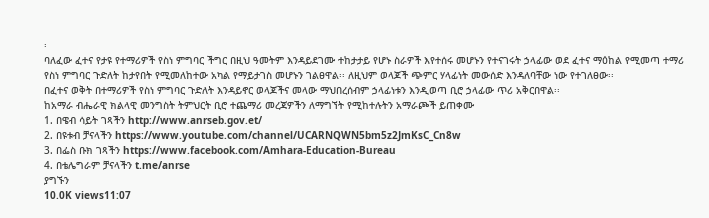፡
ባለፈው ፈተና የታዩ የተማሪዎች የስነ ምግባር ችግር በዚህ ዓመትም እንዳይደገሙ ተከታታይ የሆኑ ስራዎች እየተሰሩ መሆኑን የተናገሩት ኃላፊው ወደ ፈተና ማዕከል የሚመጣ ተማሪ የስነ ምግባር ጉድለት ከታየበት የሚመለከተው አካል የማይታገስ መሆኑን ገልፀዋል፡፡ ለዚህም ወላጆች ጭምር ሃላፊነት መውሰድ እንዳለባቸው ነው የተገለፀው፡፡
በፈተና ወቅት በተማሪዎች የስነ ምግባር ጉድለት እንዳይኖር ወላጆችና መላው ማህበረሰብም ኃላፊነቱን እንዲወጣ ቢሮ ኃላፊው ጥሪ አቅርበዋል፡፡
ከአማራ ብሔራዊ ክልላዊ መንግስት ትምህርት ቢሮ ተጨማሪ መረጃዎችን ለማግኘት የሚከተሉትን አማራጮች ይጠቀሙ
1. በዌብ ሳይት ገጻችን http://www.anrseb.gov.et/
2. በዩቱብ ቻናላችን https://www.youtube.com/channel/UCARNQWN5bm5z2JmKsC_Cn8w
3. በፌስ ቡክ ገጻችን https://www.facebook.com/Amhara-Education-Bureau
4. በቴሌግራም ቻናላችን t.me/anrse
ያግኙን
10.0K views11:07